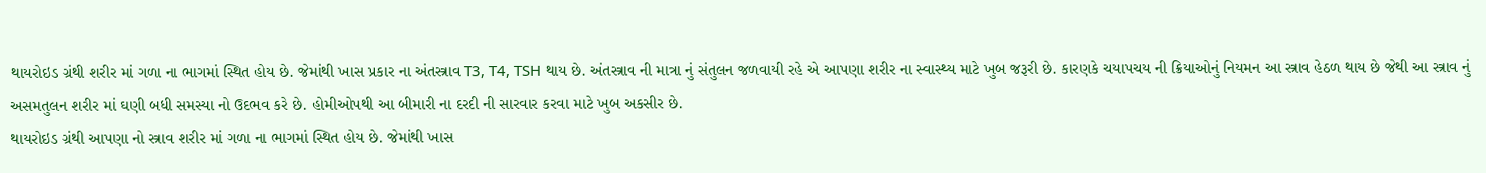થાયરોઇડ ગ્રંથી શરીર માં ગળા ના ભાગમાં સ્થિત હોય છે. જેમાંથી ખાસ પ્રકાર ના અંતસ્ત્રાવ T3, T4, TSH થાય છે. અંતસ્ત્રાવ ની માત્રા નું સંતુલન જળવાયી રહે એ આપણા શરીર ના સ્વાસ્થ્ય માટે ખુબ જરૂરી છે. કારણકે ચયાપચય ની ક્રિયાઓનું નિયમન આ સ્ત્રાવ હેઠળ થાય છે જેથી આ સ્ત્રાવ નું અસમતુલન શરીર માં ઘણી બધી સમસ્યા નો ઉદભવ કરે છે. હોમીઓપથી આ બીમારી ના દરદી ની સારવાર કરવા માટે ખુબ અકસીર છે.
થાયરોઇડ ગ્રંથી આપણા નો સ્ત્રાવ શરીર માં ગળા ના ભાગમાં સ્થિત હોય છે. જેમાંથી ખાસ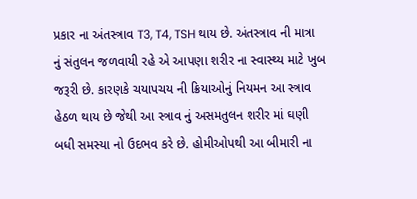પ્રકાર ના અંતસ્ત્રાવ T3, T4, TSH થાય છે. અંતસ્ત્રાવ ની માત્રા નું સંતુલન જળવાયી રહે એ આપણા શરીર ના સ્વાસ્થ્ય માટે ખુબ જરૂરી છે. કારણકે ચયાપચય ની ક્રિયાઓનું નિયમન આ સ્ત્રાવ હેઠળ થાય છે જેથી આ સ્ત્રાવ નું અસમતુલન શરીર માં ઘણી બધી સમસ્યા નો ઉદભવ કરે છે. હોમીઓપથી આ બીમારી ના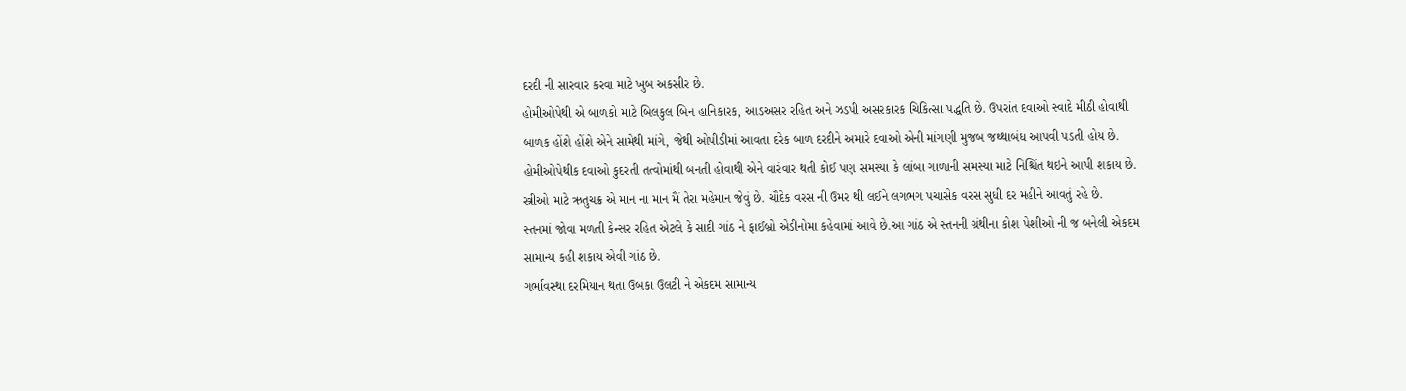દરદી ની સારવાર કરવા માટે ખુબ અકસીર છે.
હોમીઓપેથી એ બાળકો માટે બિલકુલ બિન હાનિકારક, આડઅસર રહિત અને ઝડપી અસરકારક ચિકિત્સા પદ્ધતિ છે. ઉપરાંત દવાઓ સ્વાદે મીઠી હોવાથી બાળક હોંશે હોંશે એને સામેથી માંગે, જેથી ઓપીડીમાં આવતા દરેક બાળ દરદીને અમારે દવાઓ એની માંગણી મુજબ જથ્થાબંધ આપવી પડતી હોય છે. હોમીઓપેથીક દવાઓ કુદરતી તત્વોમાંથી બનતી હોવાથી એને વારંવાર થતી કોઈ પણ સમસ્યા કે લાંબા ગાળાની સમસ્યા માટે નિશ્ચિંત થઇને આપી શકાય છે.
સ્ત્રીઓ માટે ઋતુચક્ર એ માન ના માન મૈં તેરા મહેમાન જેવું છે. ચૌદેક વરસ ની ઉમર થી લઈને લગભગ પચાસેક વરસ સુધી દર મહીને આવતું રહે છે.
સ્તનમાં જોવા મળતી કેન્સર રહિત એટલે કે સાદી ગાંઠ ને ફાઈબ્રો એડીનોમા કહેવામાં આવે છે.આ ગાંઠ એ સ્તનની ગ્રંથીના કોશ પેશીઓ ની જ બનેલી એકદમ સામાન્ય કહી શકાય એવી ગાંઠ છે.
ગર્ભાવસ્થા દરમિયાન થતા ઉબકા ઉલટી ને એકદમ સામાન્ય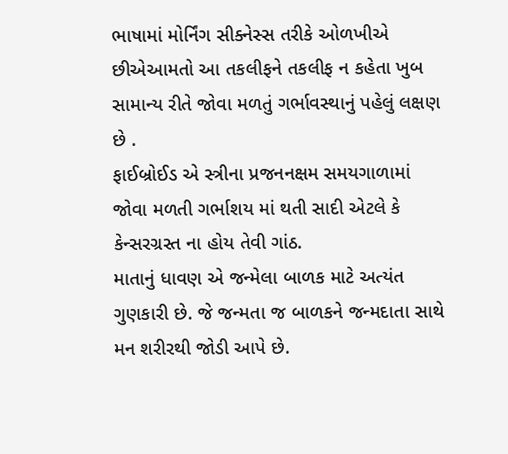ભાષામાં મોર્નિંગ સીક્નેસ્સ તરીકે ઓળખીએ છીએઆમતો આ તકલીફને તકલીફ ન કહેતા ખુબ સામાન્ય રીતે જોવા મળતું ગર્ભાવસ્થાનું પહેલું લક્ષણ છે .
ફાઈબ્રોઈડ એ સ્ત્રીના પ્રજનનક્ષમ સમયગાળામાં જોવા મળતી ગર્ભાશય માં થતી સાદી એટલે કે કેન્સરગ્રસ્ત ના હોય તેવી ગાંઠ.
માતાનું ધાવણ એ જન્મેલા બાળક માટે અત્યંત ગુણકારી છે. જે જન્મતા જ બાળકને જન્મદાતા સાથે મન શરીરથી જોડી આપે છે.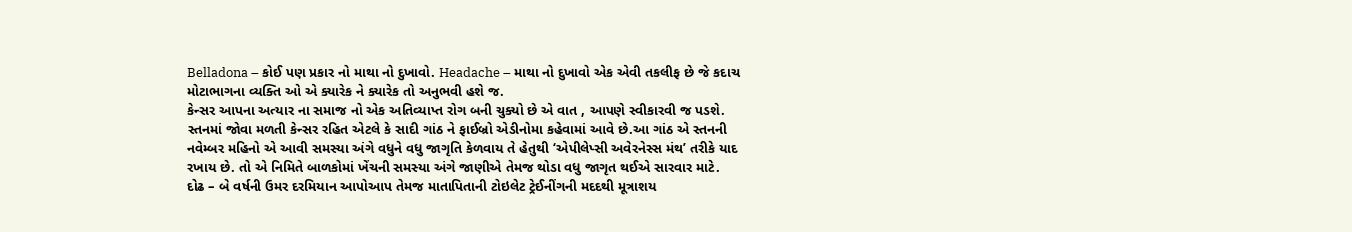Belladona – કોઈ પણ પ્રકાર નો માથા નો દુખાવો. Headache – માથા નો દુખાવો એક એવી તકલીફ છે જે કદાચ મોટાભાગના વ્યક્તિ ઓ એ ક્યારેક ને ક્યારેક તો અનુભવી હશે જ.
કેન્સર આપના અત્યાર ના સમાજ નો એક અતિવ્યાપ્ત રોગ બની ચુક્યો છે એ વાત , આપણે સ્વીકારવી જ પડશે.
સ્તનમાં જોવા મળતી કેન્સર રહિત એટલે કે સાદી ગાંઠ ને ફાઈબ્રો એડીનોમા કહેવામાં આવે છે.આ ગાંઠ એ સ્તનની નવેમ્બર મહિનો એ આવી સમસ્યા અંગે વધુને વધુ જાગૃતિ કેળવાય તે હેતુથી ‘એપીલેપ્સી અવેરનેસ્સ મંથ’ તરીકે યાદ રખાય છે. તો એ નિમિતે બાળકોમાં ખેંચની સમસ્યા અંગે જાણીએ તેમજ થોડા વધુ જાગૃત થઈએ સારવાર માટે.
દોઢ – બે વર્ષની ઉમર દરમિયાન આપોઆપ તેમજ માતાપિતાની ટોઇલેટ ટ્રેઈનીંગની મદદથી મૂત્રાશય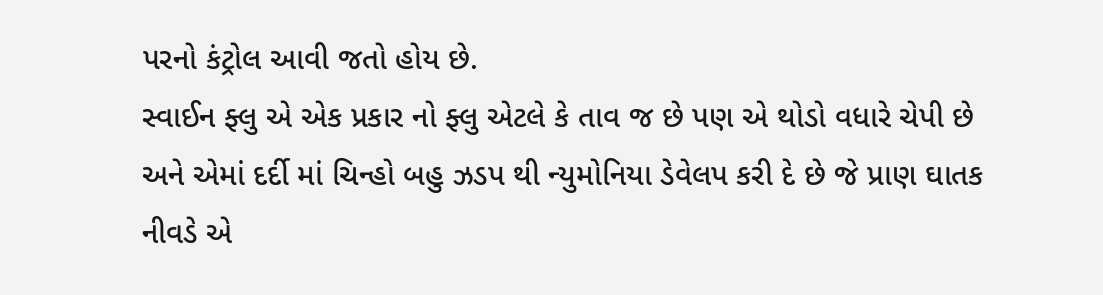પરનો કંટ્રોલ આવી જતો હોય છે.
સ્વાઈન ફ્લુ એ એક પ્રકાર નો ફ્લુ એટલે કે તાવ જ છે પણ એ થોડો વધારે ચેપી છે અને એમાં દર્દી માં ચિન્હો બહુ ઝડપ થી ન્યુમોનિયા ડેવેલપ કરી દે છે જે પ્રાણ ઘાતક નીવડે એ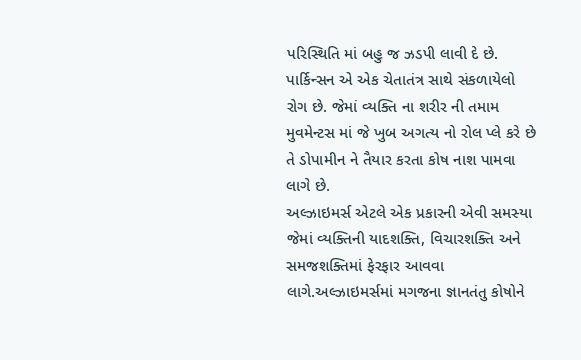પરિસ્થિતિ માં બહુ જ ઝડપી લાવી દે છે.
પાર્કિન્સન એ એક ચેતાતંત્ર સાથે સંકળાયેલો રોગ છે. જેમાં વ્યક્તિ ના શરીર ની તમામ મુવમેન્ટસ માં જે ખુબ અગત્ય નો રોલ પ્લે કરે છે તે ડોપામીન ને તૈયાર કરતા કોષ નાશ પામવા લાગે છે.
અલ્ઝાઇમર્સ એટલે એક પ્રકારની એવી સમસ્યા જેમાં વ્યક્તિની યાદશક્તિ, વિચારશક્તિ અને સમજશક્તિમાં ફેરફાર આવવા લાગે.અલ્ઝાઇમર્સમાં મગજના જ્ઞાનતંતુ કોષોને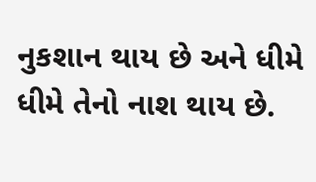નુકશાન થાય છે અને ધીમે ધીમે તેનો નાશ થાય છે.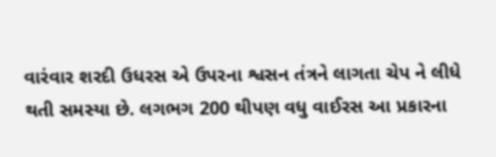વારંવાર શરદી ઉધરસ એ ઉપરના શ્વસન તંત્રને લાગતા ચેપ ને લીધે થતી સમસ્યા છે. લગભગ 200 થીપણ વધુ વાઈરસ આ પ્રકારના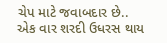ચેપ માટે જવાબદાર છે.. એક વાર શરદી ઉધરસ થાય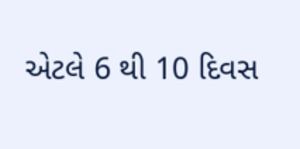એટલે 6 થી 10 દિવસ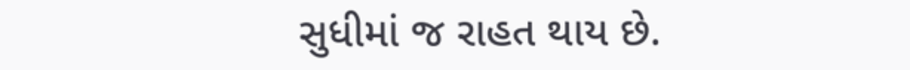સુધીમાં જ રાહત થાય છે.